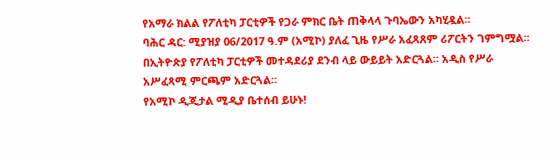የአማራ ክልል የፖለቲካ ፓርቲዎች የጋራ ምክር ቤት ጠቅላላ ጉባኤውን አካሂዷል።
ባሕር ዳር: ሚያዝያ 06/2017 ዓ.ም (አሚኮ) ያለፈ ጊዜ የሥራ አፈጻጸም ሪፖርትን ገምግሟል። በኢትዮጵያ የፖለቲካ ፓርቲዎች መተዳደሪያ ደንብ ላይ ውይይት አድርጓል። አዲስ የሥራ አሥፈጻሚ ምርጫም አድርጓል።
የአሚኮ ዲጂታል ሚዲያ ቤተሰብ ይሁኑ!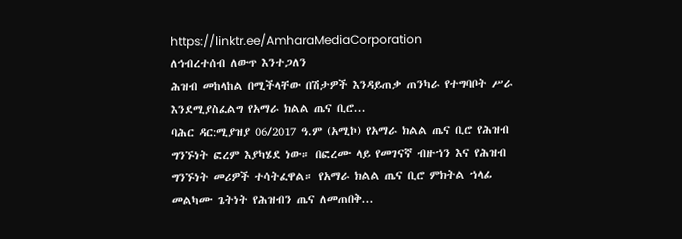https://linktr.ee/AmharaMediaCorporation
ለኅብረተሰብ ለውጥ እንተጋለን
ሕዝብ መከላከል በሚችላቸው በሽታዎች እንዳይጠቃ ጠንካራ የተግባቦት ሥራ እንደሚያስፈልግ የአማራ ክልል ጤና ቢሮ...
ባሕር ዳር:ሚያዝያ 06/2017 ዓ.ም (አሚኮ) የአማራ ክልል ጤና ቢሮ የሕዝብ ግንኙነት ፎረም እያካሄደ ነው። በፎረሙ ላይ የመገናኛ ብዙኀን እና የሕዝብ ግንኙነት መሪዎች ተሳትፈዋል። የአማራ ክልል ጤና ቢሮ ምክትል ኀላፊ መልካሙ ጌትነት የሕዝብን ጤና ለመጠበቅ...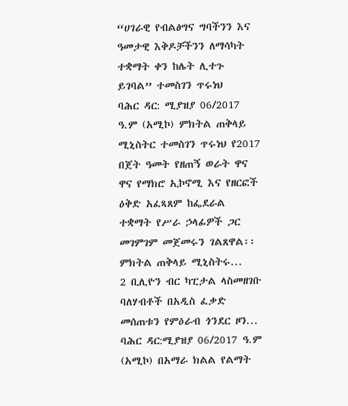“ሀገራዊ የብልፅግና ግባችንን እና ዓመታዊ እቅዶቻችንን ለማሳካት ተቋማት ቀን ከሌት ሊተጉ ይገባል” ተመስገን ጥሩነህ
ባሕር ዳር: ሚያዝያ 06/2017 ዓ.ም (አሚኮ) ምክትል ጠቅላይ ሚኒስትር ተመስገን ጥሩነህ የ2017 በጀት ዓመት የዘጠኝ ወራት ዋና ዋና የማክሮ ኢኮኖሚ እና የዘርፎች ዕቅድ አፈጻጸም ከፌደራል ተቋማት የሥራ ኃላፊዎች ጋር መገምገም መጀመሩን ገልጸዋል፡፡
ምክትል ጠቅላይ ሚኒስትሩ...
2 ቢሊዮን ብር ካፒታል ላስመዘገቡ ባለሃብቶች በአዲስ ፈቃድ መሰጠቱን የምዕራብ ጎንደር ዞን...
ባሕር ዳር:ሚያዝያ 06/2017 ዓ.ም (አሚኮ) በአማራ ክልል የልማት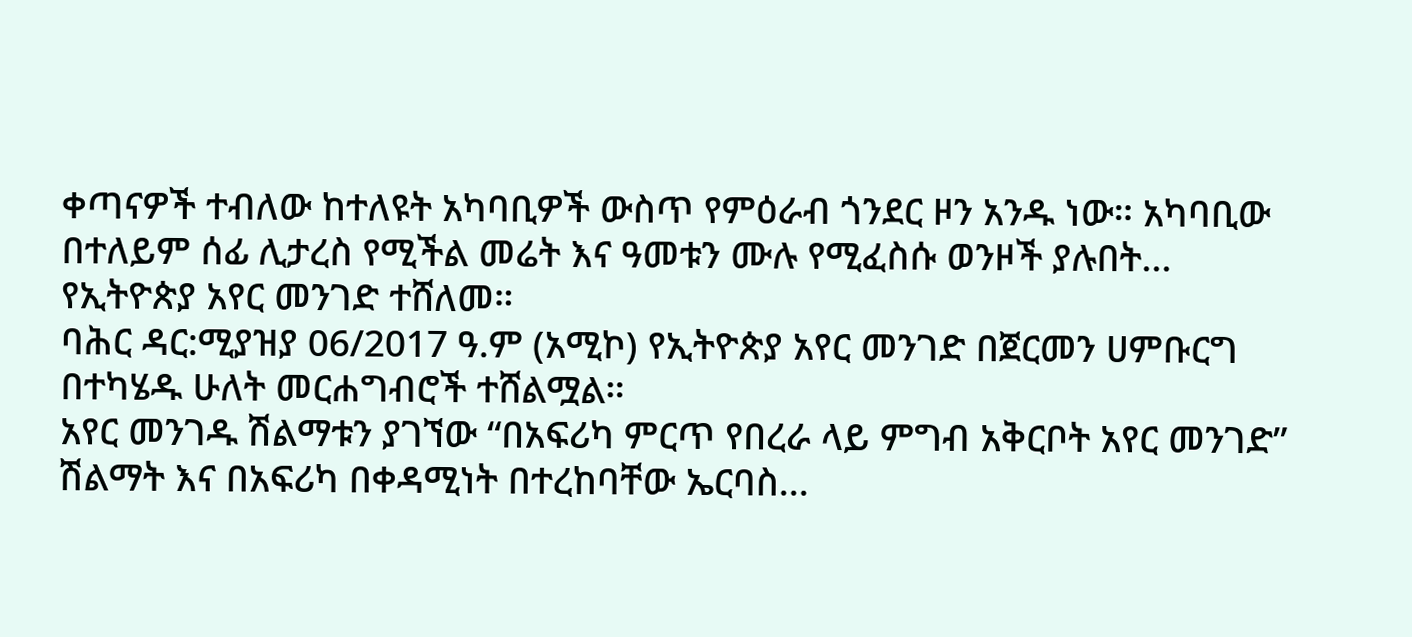ቀጣናዎች ተብለው ከተለዩት አካባቢዎች ውስጥ የምዕራብ ጎንደር ዞን አንዱ ነው። አካባቢው በተለይም ሰፊ ሊታረስ የሚችል መሬት እና ዓመቱን ሙሉ የሚፈስሱ ወንዞች ያሉበት...
የኢትዮጵያ አየር መንገድ ተሸለመ።
ባሕር ዳር:ሚያዝያ 06/2017 ዓ.ም (አሚኮ) የኢትዮጵያ አየር መንገድ በጀርመን ሀምቡርግ በተካሄዱ ሁለት መርሐግብሮች ተሸልሟል።
አየር መንገዱ ሽልማቱን ያገኘው “በአፍሪካ ምርጥ የበረራ ላይ ምግብ አቅርቦት አየር መንገድ” ሽልማት እና በአፍሪካ በቀዳሚነት በተረከባቸው ኤርባስ...